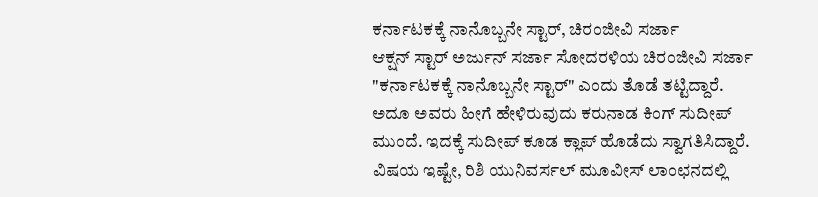ಕರ್ನಾಟಕಕ್ಕೆ ನಾನೊಬ್ಬನೇ ಸ್ಟಾರ್, ಚಿರಂಜೀವಿ ಸರ್ಜಾ
ಆಕ್ಷನ್ ಸ್ಟಾರ್ ಅರ್ಜುನ್ ಸರ್ಜಾ ಸೋದರಳಿಯ ಚಿರಂಜೀವಿ ಸರ್ಜಾ "ಕರ್ನಾಟಕಕ್ಕೆ ನಾನೊಬ್ಬನೇ ಸ್ಟಾರ್" ಎಂದು ತೊಡೆ ತಟ್ಟಿದ್ದಾರೆ. ಅದೂ ಅವರು ಹೀಗೆ ಹೇಳಿರುವುದು ಕರುನಾಡ ಕಿಂಗ್ ಸುದೀಪ್ ಮುಂದೆ. ಇದಕ್ಕೆ ಸುದೀಪ್ ಕೂಡ ಕ್ಲಾಪ್ ಹೊಡೆದು ಸ್ವಾಗತಿಸಿದ್ದಾರೆ.
ವಿಷಯ ಇಷ್ಟೇ, ರಿಶಿ ಯುನಿವರ್ಸಲ್ ಮೂವೀಸ್ ಲಾಂಛನದಲ್ಲಿ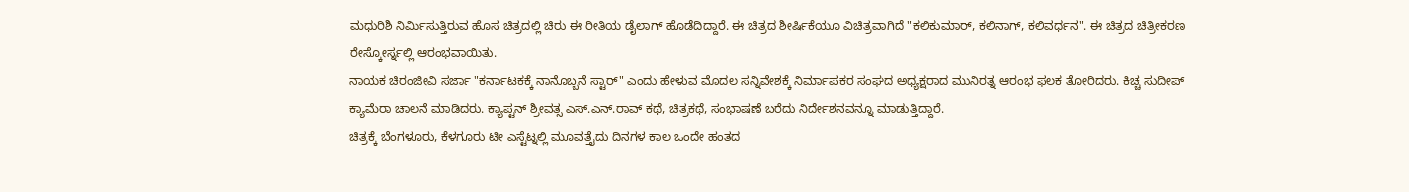ಮಧುರಿಶಿ ನಿರ್ಮಿಸುತ್ತಿರುವ ಹೊಸ ಚಿತ್ರದಲ್ಲಿ ಚಿರು ಈ ರೀತಿಯ ಡೈಲಾಗ್ ಹೊಡೆದಿದ್ದಾರೆ. ಈ ಚಿತ್ರದ ಶೀರ್ಷಿಕೆಯೂ ವಿಚಿತ್ರವಾಗಿದೆ "ಕಲಿಕುಮಾರ್, ಕಲಿನಾಗ್, ಕಲಿವರ್ಧನ". ಈ ಚಿತ್ರದ ಚಿತ್ರೀಕರಣ ರೇಸ್ಕೋರ್ಸ್ನಲ್ಲಿ ಆರಂಭವಾಯಿತು.
ನಾಯಕ ಚಿರಂಜೀವಿ ಸರ್ಜಾ "ಕರ್ನಾಟಕಕ್ಕೆ ನಾನೊಬ್ಬನೆ ಸ್ಟಾರ್" ಎಂದು ಹೇಳುವ ಮೊದಲ ಸನ್ನಿವೇಶಕ್ಕೆ ನಿರ್ಮಾಪಕರ ಸಂಘದ ಅಧ್ಯಕ್ಷರಾದ ಮುನಿರತ್ನ ಆರಂಭ ಫಲಕ ತೋರಿದರು. ಕಿಚ್ಚ ಸುದೀಪ್ ಕ್ಯಾಮೆರಾ ಚಾಲನೆ ಮಾಡಿದರು. ಕ್ಯಾಪ್ಟನ್ ಶ್ರೀವತ್ಸ ಎಸ್.ಎನ್.ರಾವ್ ಕಥೆ, ಚಿತ್ರಕಥೆ, ಸಂಭಾಷಣೆ ಬರೆದು ನಿರ್ದೇಶನವನ್ನೂ ಮಾಡುತ್ತಿದ್ದಾರೆ.
ಚಿತ್ರಕ್ಕೆ ಬೆಂಗಳೂರು, ಕೆಳಗೂರು ಟೀ ಎಸ್ಟೆಟ್ನಲ್ಲಿ ಮೂವತ್ತೈದು ದಿನಗಳ ಕಾಲ ಒಂದೇ ಹಂತದ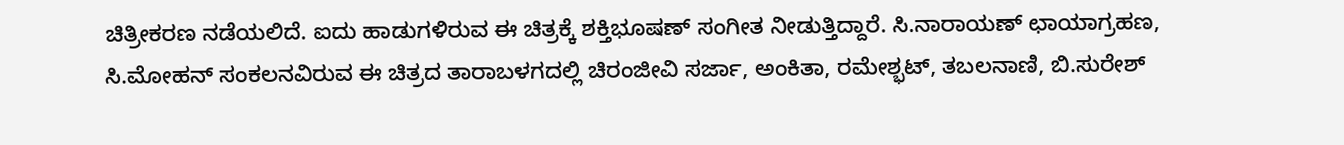ಚಿತ್ರೀಕರಣ ನಡೆಯಲಿದೆ. ಐದು ಹಾಡುಗಳಿರುವ ಈ ಚಿತ್ರಕ್ಕೆ ಶಕ್ತಿಭೂಷಣ್ ಸಂಗೀತ ನೀಡುತ್ತಿದ್ದಾರೆ. ಸಿ.ನಾರಾಯಣ್ ಛಾಯಾಗ್ರಹಣ, ಸಿ.ಮೋಹನ್ ಸಂಕಲನವಿರುವ ಈ ಚಿತ್ರದ ತಾರಾಬಳಗದಲ್ಲಿ ಚಿರಂಜೀವಿ ಸರ್ಜಾ, ಅಂಕಿತಾ, ರಮೇಶ್ಭಟ್, ತಬಲನಾಣಿ, ಬಿ.ಸುರೇಶ್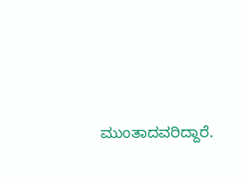ಮುಂತಾದವರಿದ್ದಾರೆ.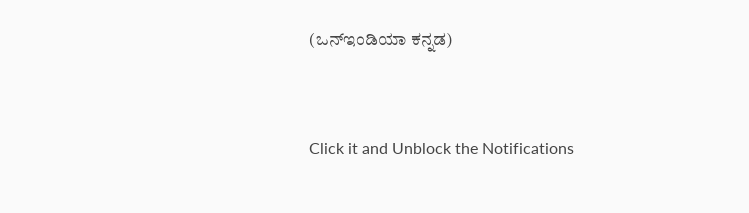(ಒನ್ಇಂಡಿಯಾ ಕನ್ನಡ)


Click it and Unblock the Notifications